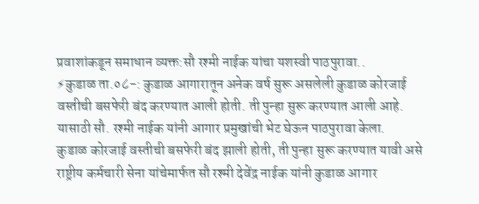प्रवाशांकडून समाधान व्यक्त:सौ रश्मी नाईक यांचा यशस्वी पाठपुरावा..
⚡कुडाळ ता.०८-: कुडाळ आगारातून अनेक वर्ष सुरू असलेली कुडाळ कोरजाई वस्तीची बसफेरी बंद करण्यात आली होती. ती पुन्हा सुरू करण्यात आली आहे. यासाठी सौ. रश्मी नाईक यांनी आगार प्रमुखांची भेट घेऊन पाठपुरावा केला.
कुडाळ कोरजाई वस्तीची बसफेरी बंद झाली होती, ती पुन्हा सुरू करण्यात यावी असे राष्ट्रीय कर्मचारी सेना यांचेमार्फत सौ रश्मी देवेंद्र नाईक यांनी कुडाळ आगार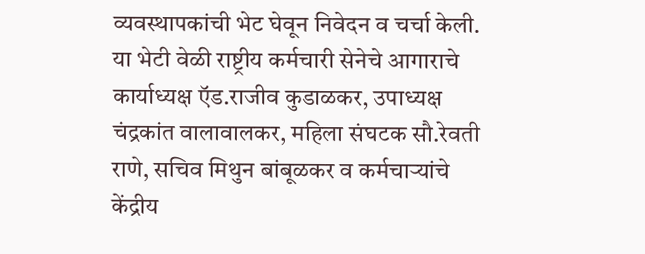व्यवस्थापकांची भेट घेवून निवेदन व चर्चा केली.
या भेटी वेळी राष्ट्रीय कर्मचारी सेनेचे आगाराचे कार्याध्यक्ष ऍड.राजीव कुडाळकर, उपाध्यक्ष चंद्रकांत वालावालकर, महिला संघटक सौ.रेवती राणे, सचिव मिथुन बांबूळकर व कर्मचाऱ्यांचे केंद्रीय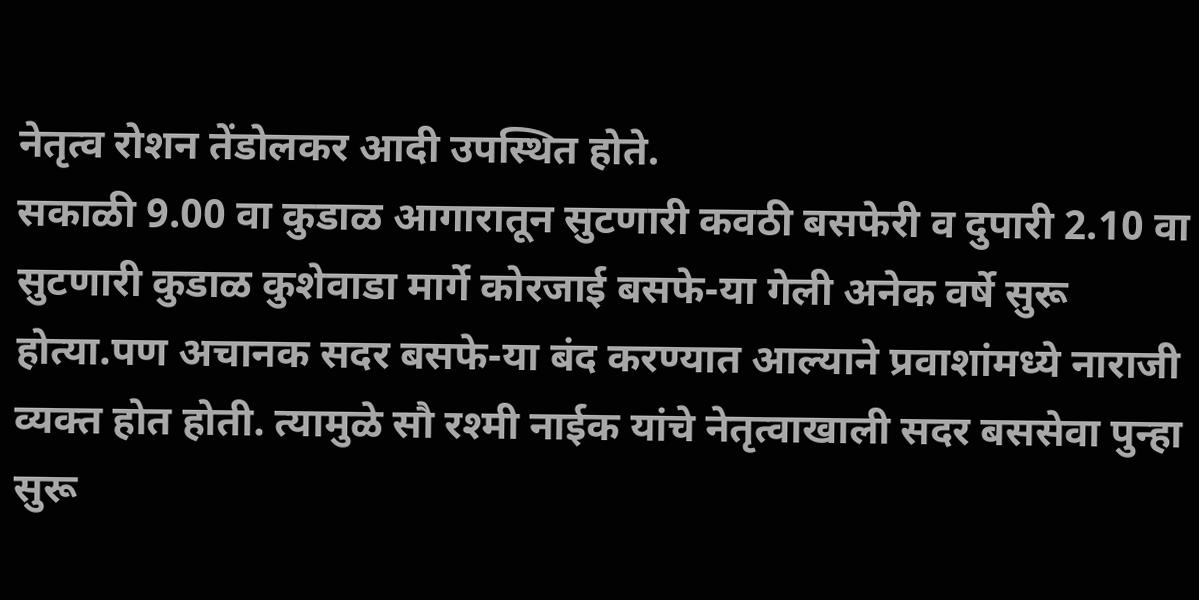नेतृत्व रोशन तेंडोलकर आदी उपस्थित होते.
सकाळी 9.00 वा कुडाळ आगारातून सुटणारी कवठी बसफेरी व दुपारी 2.10 वा सुटणारी कुडाळ कुशेवाडा मार्गे कोरजाई बसफे-या गेली अनेक वर्षे सुरू होत्या.पण अचानक सदर बसफे-या बंद करण्यात आल्याने प्रवाशांमध्ये नाराजी व्यक्त होत होती. त्यामुळे सौ रश्मी नाईक यांचे नेतृत्वाखाली सदर बससेवा पुन्हा सुरू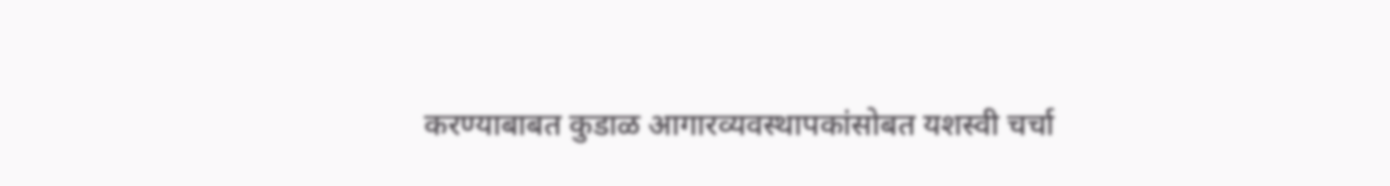करण्याबाबत कुडाळ आगारव्यवस्थापकांसोबत यशस्वी चर्चा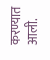करण्यात आली.